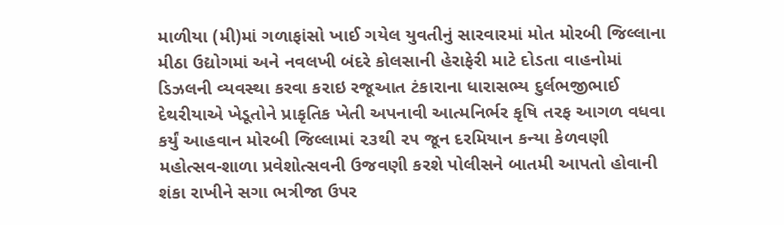માળીયા (મી)માં ગળાફાંસો ખાઈ ગયેલ યુવતીનું સારવારમાં મોત મોરબી જિલ્લાના મીઠા ઉદ્યોગમાં અને નવલખી બંદરે કોલસાની હેરાફેરી માટે દોડતા વાહનોમાં ડિઝલની વ્યવસ્થા કરવા કરાઇ રજૂઆત ટંકારાના ધારાસભ્ય દુર્લભજીભાઈ દેથરીયાએ ખેડૂતોને પ્રાકૃતિક ખેતી અપનાવી આત્મનિર્ભર કૃષિ તરફ આગળ વધવા કર્યું આહવાન મોરબી જિલ્લામાં ૨૩થી ૨૫ જૂન દરમિયાન કન્યા કેળવણી મહોત્સવ-શાળા પ્રવેશોત્સવની ઉજવણી કરશે પોલીસને બાતમી આપતો હોવાની શંકા રાખીને સગા ભત્રીજા ઉપર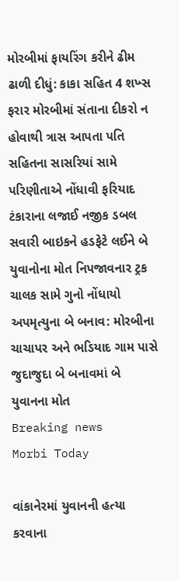મોરબીમાં ફાયરિંગ કરીને ઢીમ ઢાળી દીધું: કાકા સહિત 4 શખ્સ ફરાર મોરબીમાં સંતાના દીકરો ન હોવાથી ત્રાસ આપતા પતિ સહિતના સાસરિયાં સામે પરિણીતાએ નોંધાવી ફરિયાદ  ટંકારાના લજાઈ નજીક ડબલ સવારી બાઇકને હડફેટે લઈને બે યુવાનોના મોત નિપજાવનાર ટ્રક ચાલક સામે ગુનો નોંધાયો અપમૃત્યુના બે બનાવ: મોરબીના ચાચાપર અને ભડિયાદ ગામ પાસે જુદાજુદા બે બનાવમાં બે યુવાનના મોત
Breaking news
Morbi Today

વાંકાનેરમાં યુવાનની હત્યા કરવાના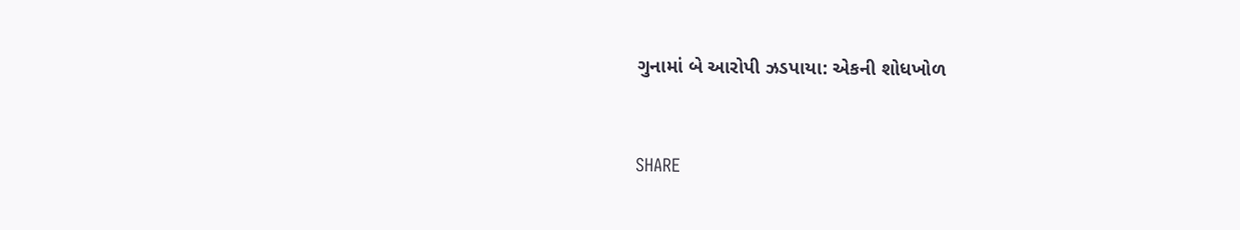ગુનામાં બે આરોપી ઝડપાયા: એકની શોધખોળ


SHARE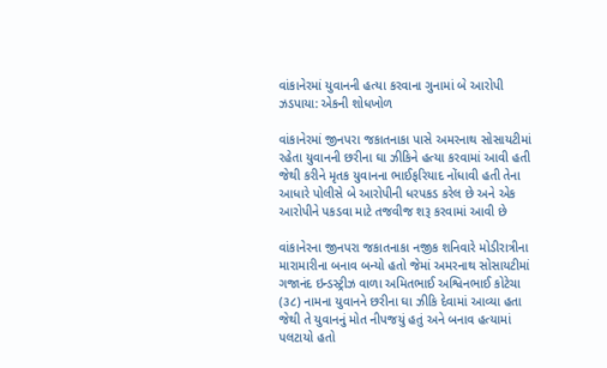વાંકાનેરમાં યુવાનની હત્યા કરવાના ગુનામાં બે આરોપી ઝડપાયા: એકની શોધખોળ

વાંકાનેરમાં જીનપરા જકાતનાકા પાસે અમરનાથ સોસાયટીમાં રહેતા યુવાનની છરીના ઘા ઝીકિને હત્યા કરવામાં આવી હતી જેથી કરીને મૃતક યુવાનના ભાઈફરિયાદ નોંધાવી હતી તેના આધારે પોલીસે બે આરોપીની ધરપકડ કરેલ છે અને એક આરોપીને પકડવા માટે તજવીજ શરૂ કરવામાં આવી છે

વાંકાનેરના જીનપરા જકાતનાકા નજીક શનિવારે મોડીરાત્રીના મારામારીના બનાવ બન્યો હતો જેમાં અમરનાથ સોસાયટીમાં ગજાનંદ ઇન્ડસ્ટ્રીઝ વાળા અમિતભાઈ અશ્વિનભાઈ કોટેચા (૩૮) નામના યુવાનને છરીના ઘા ઝીકિ દેવામાં આવ્યા હતા જેથી તે યુવાનનું મોત નીપજયું હતું અને બનાવ હત્યામાં પલટાયો હતો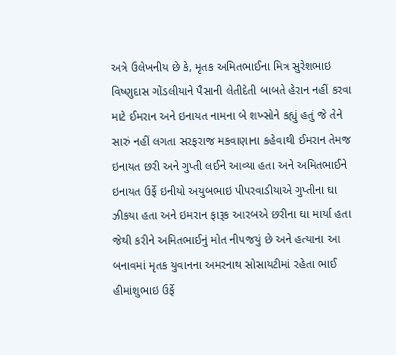અત્રે ઉલેખનીય છે કે, મૃતક અમિતભાઈના મિત્ર સુરેશભાઇ વિષ્ણુદાસ ગોંડલીયાને પૈસાની લેતીદેતી બાબતે હેરાન નહીં કરવા માટે ઈમરાન અને ઇનાયત નામના બે શખ્સોને કહ્યું હતું જે તેને સારું નહીં લગતા સરફરાજ મકવાણાના કહેવાથી ઈમરાન તેમજ ઇનાયત છરી અને ગુપ્તી લઈને આવ્યા હતા અને અમિતભાઈને ઇનાયત ઉર્ફે ઇનીયો અયુબભાઇ પીપરવાડીયાએ ગુપ્તીના ઘા ઝીકયા હતા અને ઇમરાન ફારૂક આરબએ છરીના ઘા માર્યા હતા જેથી કરીને અમિતભાઈનું મોત નીપજયું છે અને હત્યાના આ બનાવમાં મૃતક યુવાનના અમરનાથ સોસાયટીમાં રહેતા ભાઈ હીમાંશુભાઇ ઉર્ફે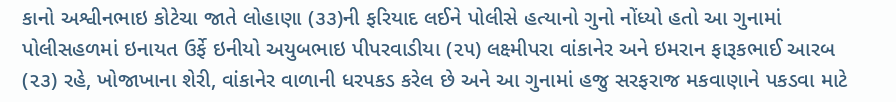કાનો અશ્વીનભાઇ કોટેચા જાતે લોહાણા (૩૩)ની ફરિયાદ લઈને પોલીસે હત્યાનો ગુનો નોંધ્યો હતો આ ગુનામાં પોલીસહળમાં ઇનાયત ઉર્ફે ઇનીયો અયુબભાઇ પીપરવાડીયા (૨૫) લક્ષ્મીપરા વાંકાનેર અને ઇમરાન ફારૂકભાઈ આરબ (૨૩) રહે, ખોજાખાના શેરી, વાંકાનેર વાળાની ધરપકડ કરેલ છે અને આ ગુનામાં હજુ સરફરાજ મકવાણાને પકડવા માટે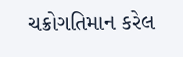ચક્રોગતિમાન કરેલ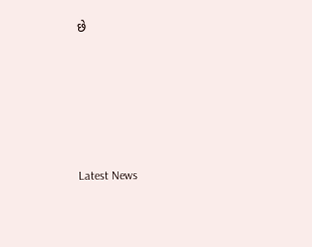છે






Latest News